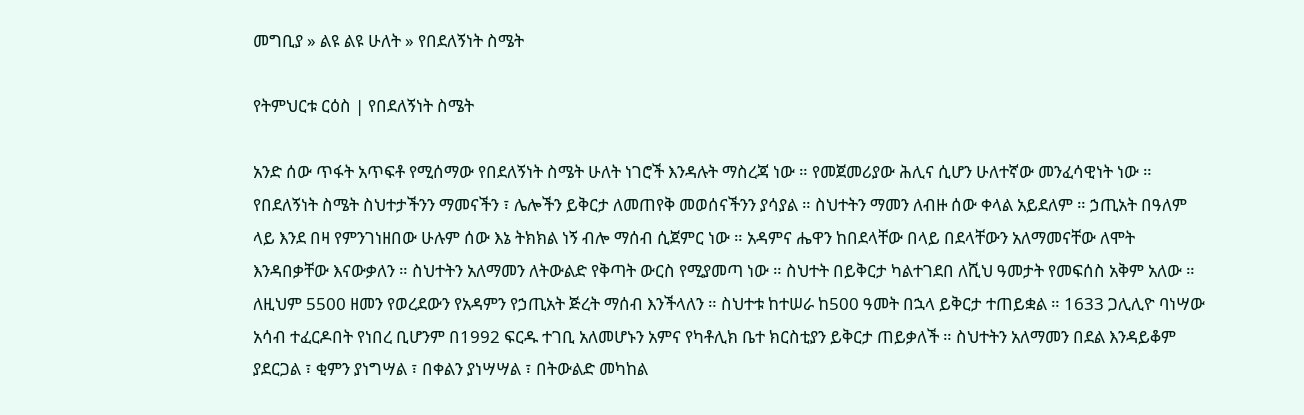መግቢያ » ልዩ ልዩ ሁለት » የበደለኝነት ስሜት

የትምህርቱ ርዕስ | የበደለኝነት ስሜት

አንድ ሰው ጥፋት አጥፍቶ የሚሰማው የበደለኝነት ስሜት ሁለት ነገሮች እንዳሉት ማስረጃ ነው ። የመጀመሪያው ሕሊና ሲሆን ሁለተኛው መንፈሳዊነት ነው ። የበደለኝነት ስሜት ስህተታችንን ማመናችን ፣ ሌሎችን ይቅርታ ለመጠየቅ መወሰናችንን ያሳያል ። ስህተትን ማመን ለብዙ ሰው ቀላል አይደለም ። ኃጢአት በዓለም ላይ እንደ በዛ የምንገነዘበው ሁሉም ሰው እኔ ትክክል ነኝ ብሎ ማሰብ ሲጀምር ነው ። አዳምና ሔዋን ከበደላቸው በላይ በደላቸውን አለማመናቸው ለሞት እንዳበቃቸው እናውቃለን ። ስህተትን አለማመን ለትውልድ የቅጣት ውርስ የሚያመጣ ነው ። ስህተት በይቅርታ ካልተገደበ ለሺህ ዓመታት የመፍሰስ አቅም አለው ። ለዚህም 5500 ዘመን የወረደውን የአዳምን የኃጢአት ጅረት ማሰብ እንችላለን ። ስህተቱ ከተሠራ ከ500 ዓመት በኋላ ይቅርታ ተጠይቋል ። 1633 ጋሊሊዮ ባነሣው አሳብ ተፈርዶበት የነበረ ቢሆንም በ1992 ፍርዱ ተገቢ አለመሆኑን አምና የካቶሊክ ቤተ ክርስቲያን ይቅርታ ጠይቃለች ። ስህተትን አለማመን በደል እንዳይቆም ያደርጋል ፣ ቂምን ያነግሣል ፣ በቀልን ያነሣሣል ፣ በትውልድ መካከል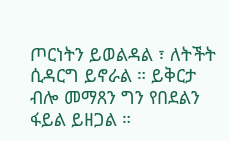ጦርነትን ይወልዳል ፣ ለትችት ሲዳርግ ይኖራል ። ይቅርታ ብሎ መማጸን ግን የበደልን ፋይል ይዘጋል ።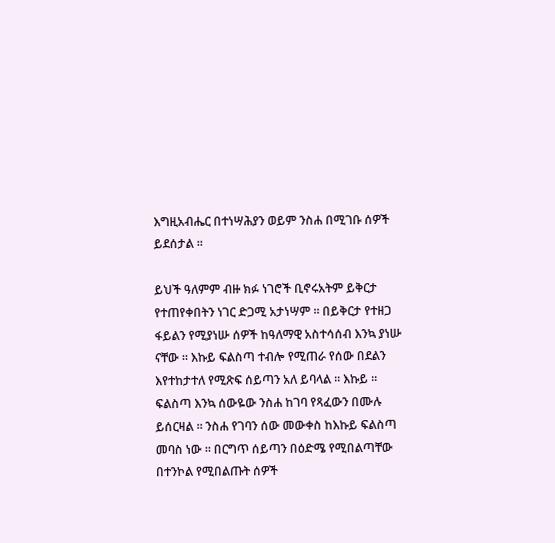እግዚአብሔር በተነሣሕያን ወይም ንስሐ በሚገቡ ሰዎች ይደሰታል ።

ይህች ዓለምም ብዙ ክፉ ነገሮች ቢኖሩአትም ይቅርታ የተጠየቀበትን ነገር ድጋሚ አታነሣም ። በይቅርታ የተዘጋ ፋይልን የሚያነሡ ሰዎች ከዓለማዊ አስተሳሰብ እንኳ ያነሡ ናቸው ። እኩይ ፍልስጣ ተብሎ የሚጠራ የሰው በደልን እየተከታተለ የሚጽፍ ሰይጣን አለ ይባላል ። እኩይ ። ፍልስጣ እንኳ ሰውዬው ንስሐ ከገባ የጻፈውን በሙሉ ይሰርዛል ። ንስሐ የገባን ሰው መውቀስ ከእኩይ ፍልስጣ መባስ ነው ። በርግጥ ሰይጣን በዕድሜ የሚበልጣቸው በተንኮል የሚበልጡት ሰዎች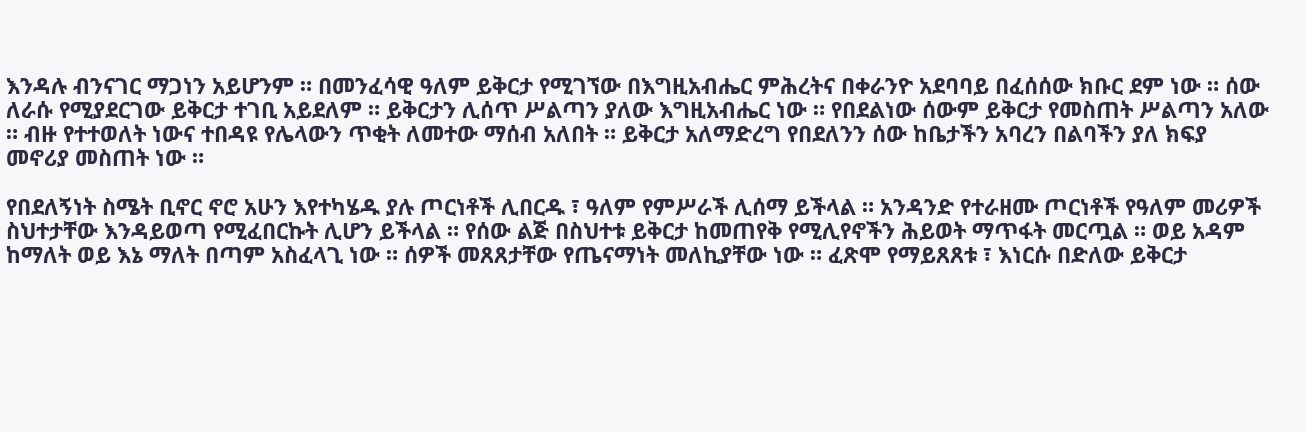እንዳሉ ብንናገር ማጋነን አይሆንም ። በመንፈሳዊ ዓለም ይቅርታ የሚገኘው በእግዚአብሔር ምሕረትና በቀራንዮ አደባባይ በፈሰሰው ክቡር ደም ነው ። ሰው ለራሱ የሚያደርገው ይቅርታ ተገቢ አይደለም ። ይቅርታን ሊሰጥ ሥልጣን ያለው እግዚአብሔር ነው ። የበደልነው ሰውም ይቅርታ የመስጠት ሥልጣን አለው ። ብዙ የተተወለት ነውና ተበዳዩ የሌላውን ጥቂት ለመተው ማሰብ አለበት ። ይቅርታ አለማድረግ የበደለንን ሰው ከቤታችን አባረን በልባችን ያለ ክፍያ መኖሪያ መስጠት ነው ።

የበደለኝነት ስሜት ቢኖር ኖሮ አሁን እየተካሄዱ ያሉ ጦርነቶች ሊበርዱ ፣ ዓለም የምሥራች ሊሰማ ይችላል ። አንዳንድ የተራዘሙ ጦርነቶች የዓለም መሪዎች ስህተታቸው እንዳይወጣ የሚፈበርኩት ሊሆን ይችላል ። የሰው ልጅ በስህተቱ ይቅርታ ከመጠየቅ የሚሊየኖችን ሕይወት ማጥፋት መርጧል ። ወይ አዳም ከማለት ወይ እኔ ማለት በጣም አስፈላጊ ነው ። ሰዎች መጸጸታቸው የጤናማነት መለኪያቸው ነው ። ፈጽሞ የማይጸጸቱ ፣ እነርሱ በድለው ይቅርታ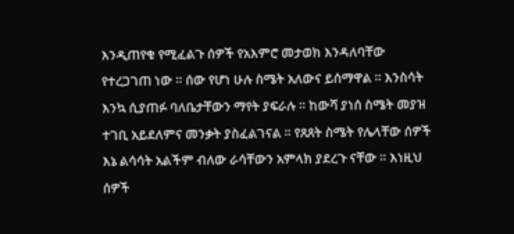እንዲጠየቁ የሚፈልጉ ሰዎች የአእምሮ መታወክ እንዳለባቸው የተረጋገጠ ነው ። ሰው የሆነ ሁሉ ስሜት አለውና ይሰማዋል ። እንስሳት እንኳ ሲያጠፉ ባለቤታቸውን ማየት ያፍራሉ ። ከውሻ ያነሰ ስሜት መያዝ ተገቢ አይደለምና መንቃት ያስፈልገናል ። የጸጸት ስሜት የሌላቸው ሰዎች እኔ ልሳሳት አልችም ብለው ራሳቸውን አምላክ ያደረጉ ናቸው ። እነዚህ ሰዎች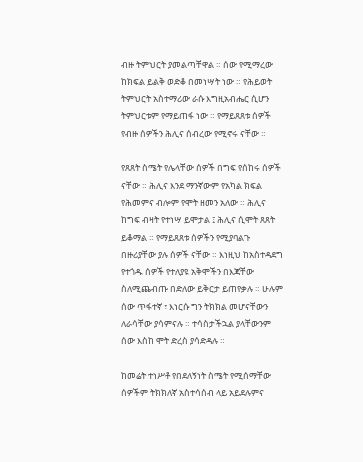ብዙ ትምህርት ያመልጣቸዋል ። ሰው የሚማረው ከክፍል ይልቅ ወድቆ በመነሣት ነው ። የሕይወት ትምህርት አስተማሪው ራሱ እግዚአብሔር ሲሆን ትምህርቱም የማይጠፋ ነው ። የማይጸጸቱ ሰዎች የብዙ ሰዎችን ሕሊና ሰብረው የሚኖሩ ናቸው ።

የጸጸት ስሜት የሌላቸው ሰዎች በግፍ የሰከሩ ሰዎች ናቸው ። ሕሊና እንደ ማንኛውም የአካል ክፍል የሕመምና ብሎም የሞት ዘመን አለው ። ሕሊና ከግፍ ብዛት የተነሣ ይሞታል ፤ ሕሊና ሲሞት ጸጸት ይቆማል ። የማይጸጸቱ ሰዎችን የሚያባልጉ በዙሪያቸው ያሉ ሰዎች ናቸው ። እነዚህ ከአስተዳደግ የተጎዱ ሰዎች የተለያዩ አቅሞችን በእጃቸው ስለሚጨብጡ በድለው ይቅርታ ይጠየቃሉ ። ሁሉም ሰው ጥፋተኛ ፣ እነርሱ ግን ትክክል መሆናቸውን ለራሳቸው ያሳምናሉ ። ተሳስታችኋል ያላቸውንም ሰው እስከ ሞት ድረስ ያሳድዳሉ ።

ከመሬት ተነሥቶ የበደለኝነት ስሜት የሚሰማቸው ሰዎችም ትክክለኛ አስተሳሰብ ላይ አይደሉምና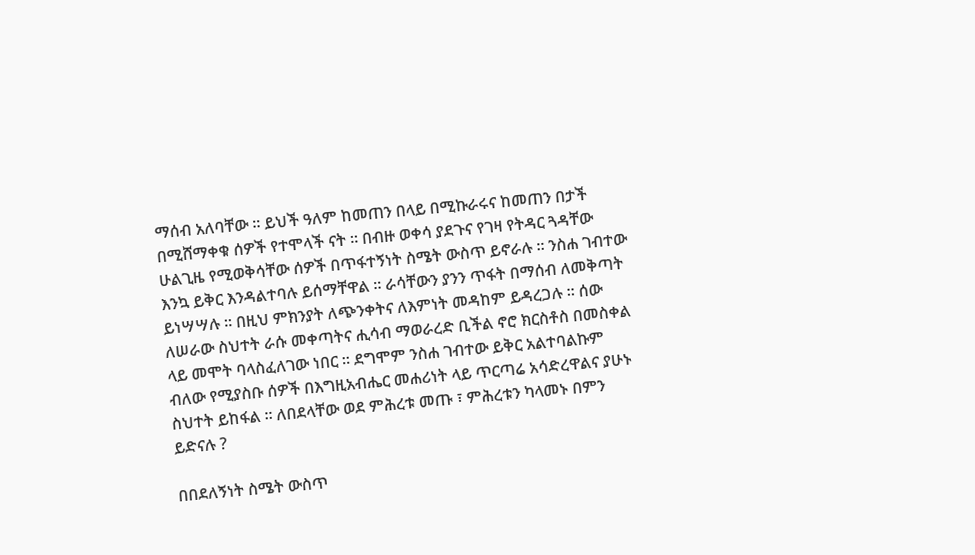ማሰብ አለባቸው ። ይህች ዓለም ከመጠን በላይ በሚኩራሩና ከመጠን በታች በሚሸማቀቁ ሰዎች የተሞላች ናት ። በብዙ ወቀሳ ያደጉና የገዛ የትዳር ጓዳቸው ሁልጊዜ የሚወቅሳቸው ሰዎች በጥፋተኝነት ስሜት ውስጥ ይኖራሉ ። ንስሐ ገብተው እንኳ ይቅር እንዳልተባሉ ይሰማቸዋል ። ራሳቸውን ያንን ጥፋት በማሰብ ለመቅጣት ይነሣሣሉ ። በዚህ ምክንያት ለጭንቀትና ለእምነት መዳከም ይዳረጋሉ ። ሰው ለሠራው ስህተት ራሱ መቀጣትና ሒሳብ ማወራረድ ቢችል ኖሮ ክርስቶስ በመስቀል ላይ መሞት ባላስፈለገው ነበር ። ደግሞም ንስሐ ገብተው ይቅር አልተባልኩም ብለው የሚያስቡ ሰዎች በእግዚአብሔር መሐሪነት ላይ ጥርጣሬ አሳድረዋልና ያሁኑ ስህተት ይከፋል ። ለበደላቸው ወደ ምሕረቱ መጡ ፣ ምሕረቱን ካላመኑ በምን ይድናሉ ?

በበደለኝነት ስሜት ውስጥ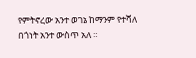የምትኖረው አንተ ወገኔ ከማንም የተሻለ በጎነት አንተ ውስጥ አለ ።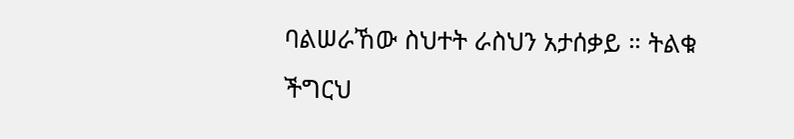ባልሠራኸው ስህተት ራስህን አታሰቃይ ። ትልቁ ችግርህ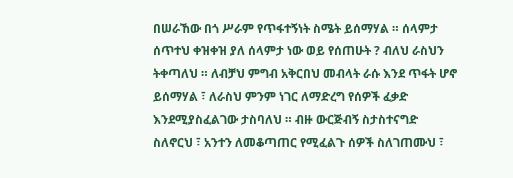በሠራኸው በጎ ሥራም የጥፋተኝነት ስሜት ይሰማሃል ። ሰላምታ ሰጥተህ ቀዝቀዝ ያለ ሰላምታ ነው ወይ የሰጠሁት ? ብለህ ራስህን ትቀጣለህ ። ለብቻህ ምግብ አቅርበህ መብላት ራሱ እንደ ጥፋት ሆኖ ይሰማሃል ፣ ለራስህ ምንም ነገር ለማድረግ የሰዎች ፈቃድ እንደሚያስፈልገው ታስባለህ ። ብዙ ውርጅብኝ ስታስተናግድ ስለኖርህ ፣ አንተን ለመቆጣጠር የሚፈልጉ ሰዎች ስለገጠሙህ ፣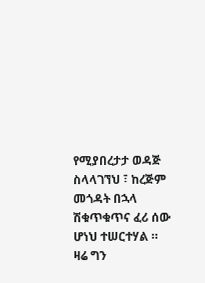የሚያበረታታ ወዳጅ ስላላገኘህ ፣ ከረጅም መጎዳት በኋላ ሽቁጥቁጥና ፈሪ ሰው ሆነህ ተሠርተሃል ። ዛሬ ግን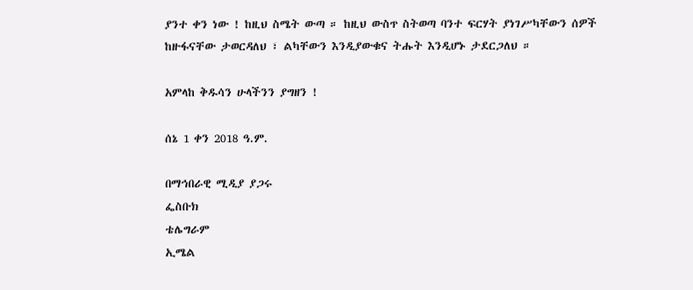ያንተ ቀን ነው ! ከዚህ ስሜት ውጣ ። ከዚህ ውስጥ ስትወጣ ባንተ ፍርሃት ያነገሥካቸውን ሰዎች ከዙፋናቸው ታወርዳለህ ፣ ልካቸውን እንዲያውቁና ትሑት እንዲሆኑ ታደርጋለህ ።

አምላከ ቅዱሳን ሁላችንን ያግዘን !

ሰኔ 1 ቀን 2018 ዓ.ም.

በማኅበራዊ ሚዲያ ያጋሩ
ፌስቡክ
ቴሌግራም
ኢሜል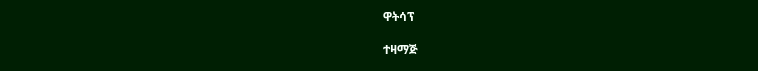ዋትሳፕ

ተዛማጅ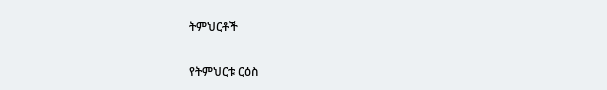ትምህርቶች

የትምህርቱ ርዕስ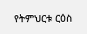የትምህርቱ ርዕስ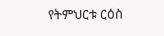የትምህርቱ ርዕስ